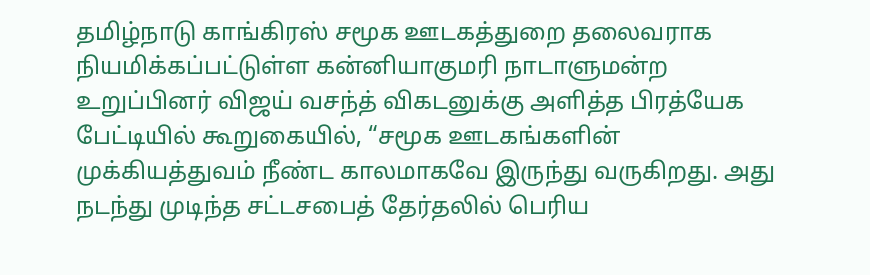தமிழ்நாடு காங்கிரஸ் சமூக ஊடகத்துறை தலைவராக நியமிக்கப்பட்டுள்ள கன்னியாகுமரி நாடாளுமன்ற உறுப்பினர் விஜய் வசந்த் விகடனுக்கு அளித்த பிரத்யேக பேட்டியில் கூறுகையில், “சமூக ஊடகங்களின் முக்கியத்துவம் நீண்ட காலமாகவே இருந்து வருகிறது. அது நடந்து முடிந்த சட்டசபைத் தேர்தலில் பெரிய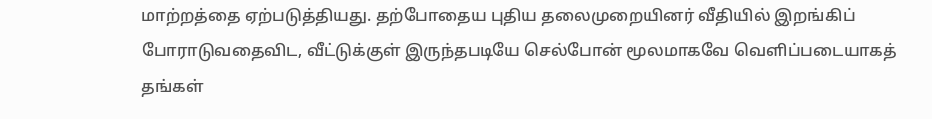மாற்றத்தை ஏற்படுத்தியது. தற்போதைய புதிய தலைமுறையினர் வீதியில் இறங்கிப் போராடுவதைவிட, வீட்டுக்குள் இருந்தபடியே செல்போன் மூலமாகவே வெளிப்படையாகத் தங்கள்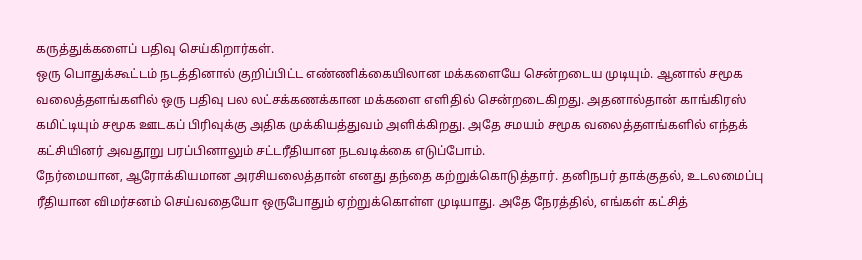கருத்துக்களைப் பதிவு செய்கிறார்கள்.
ஒரு பொதுக்கூட்டம் நடத்தினால் குறிப்பிட்ட எண்ணிக்கையிலான மக்களையே சென்றடைய முடியும். ஆனால் சமூக வலைத்தளங்களில் ஒரு பதிவு பல லட்சக்கணக்கான மக்களை எளிதில் சென்றடைகிறது. அதனால்தான் காங்கிரஸ் கமிட்டியும் சமூக ஊடகப் பிரிவுக்கு அதிக முக்கியத்துவம் அளிக்கிறது. அதே சமயம் சமூக வலைத்தளங்களில் எந்தக் கட்சியினர் அவதூறு பரப்பினாலும் சட்டரீதியான நடவடிக்கை எடுப்போம்.
நேர்மையான, ஆரோக்கியமான அரசியலைத்தான் எனது தந்தை கற்றுக்கொடுத்தார். தனிநபர் தாக்குதல், உடலமைப்பு ரீதியான விமர்சனம் செய்வதையோ ஒருபோதும் ஏற்றுக்கொள்ள முடியாது. அதே நேரத்தில், எங்கள் கட்சித்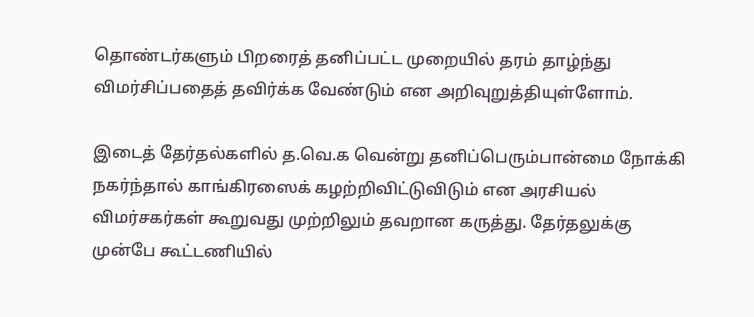தொண்டர்களும் பிறரைத் தனிப்பட்ட முறையில் தரம் தாழ்ந்து விமர்சிப்பதைத் தவிர்க்க வேண்டும் என அறிவுறுத்தியுள்ளோம்.

இடைத் தேர்தல்களில் த.வெ.க வென்று தனிப்பெரும்பான்மை நோக்கி நகர்ந்தால் காங்கிரஸைக் கழற்றிவிட்டுவிடும் என அரசியல் விமர்சகர்கள் கூறுவது முற்றிலும் தவறான கருத்து. தேர்தலுக்கு முன்பே கூட்டணியில்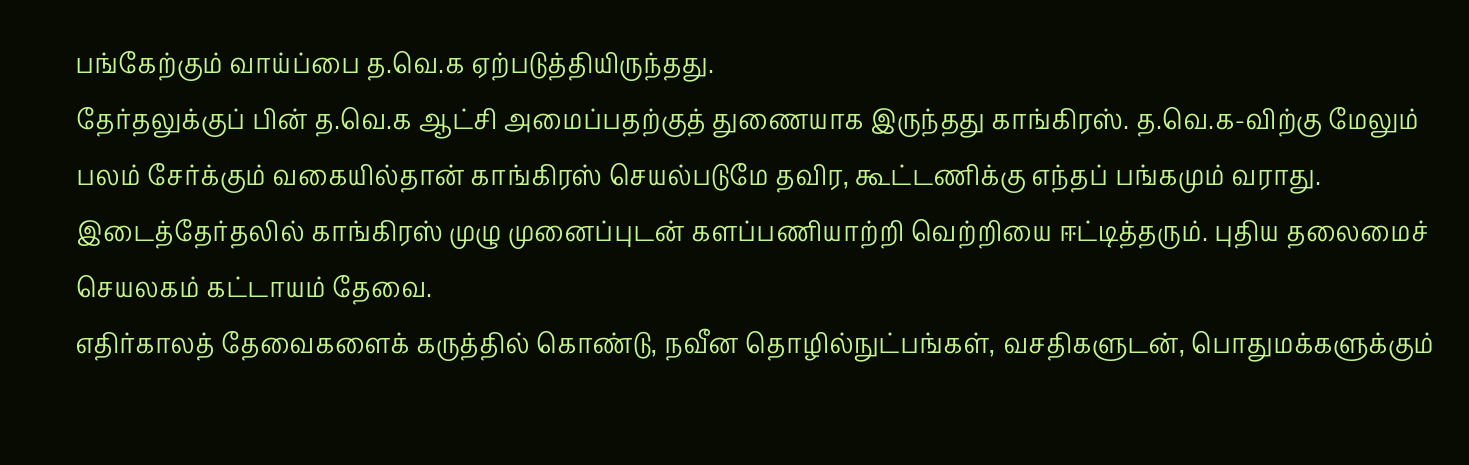பங்கேற்கும் வாய்ப்பை த.வெ.க ஏற்படுத்தியிருந்தது.
தேர்தலுக்குப் பின் த.வெ.க ஆட்சி அமைப்பதற்குத் துணையாக இருந்தது காங்கிரஸ். த.வெ.க-விற்கு மேலும் பலம் சேர்க்கும் வகையில்தான் காங்கிரஸ் செயல்படுமே தவிர, கூட்டணிக்கு எந்தப் பங்கமும் வராது. இடைத்தேர்தலில் காங்கிரஸ் முழு முனைப்புடன் களப்பணியாற்றி வெற்றியை ஈட்டித்தரும். புதிய தலைமைச் செயலகம் கட்டாயம் தேவை.
எதிர்காலத் தேவைகளைக் கருத்தில் கொண்டு, நவீன தொழில்நுட்பங்கள், வசதிகளுடன், பொதுமக்களுக்கும்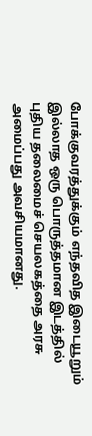போக்குவரத்துக்கும் எந்தவித இடையூறும் இல்லாத ஒரு பொருத்தமான இடத்தில் புதிய தலைமைச் செயலகத்தை அரசு அமைப்பது அவசியமானது.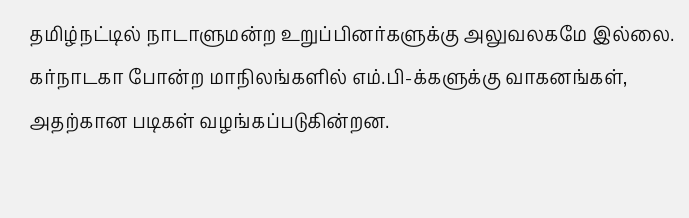தமிழ்நட்டில் நாடாளுமன்ற உறுப்பினர்களுக்கு அலுவலகமே இல்லை. கர்நாடகா போன்ற மாநிலங்களில் எம்.பி-க்களுக்கு வாகனங்கள், அதற்கான படிகள் வழங்கப்படுகின்றன.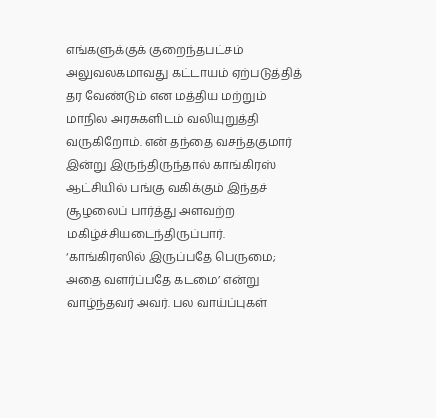எங்களுக்குக் குறைந்தபட்சம் அலுவலகமாவது கட்டாயம் ஏற்படுத்தித் தர வேண்டும் என மத்திய மற்றும் மாநில அரசுகளிடம் வலியுறுத்தி வருகிறோம். என் தந்தை வசந்தகுமார் இன்று இருந்திருந்தால் காங்கிரஸ் ஆட்சியில் பங்கு வகிக்கும் இந்தச் சூழலைப் பார்த்து அளவற்ற மகிழ்ச்சியடைந்திருப்பார்.
‘காங்கிரஸில் இருப்பதே பெருமை; அதை வளர்ப்பதே கடமை’ என்று வாழ்ந்தவர் அவர். பல வாய்ப்புகள்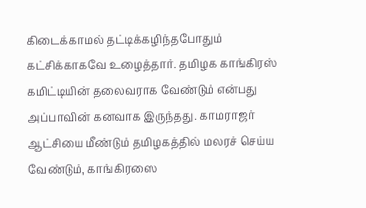கிடைக்காமல் தட்டிக்கழிந்தபோதும் கட்சிக்காகவே உழைத்தார். தமிழக காங்கிரஸ் கமிட்டியின் தலைவராக வேண்டும் என்பது அப்பாவின் கனவாக இருந்தது. காமராஜர் ஆட்சியை மீண்டும் தமிழகத்தில் மலரச் செய்ய வேண்டும், காங்கிரஸை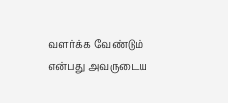வளர்க்க வேண்டும் என்பது அவருடைய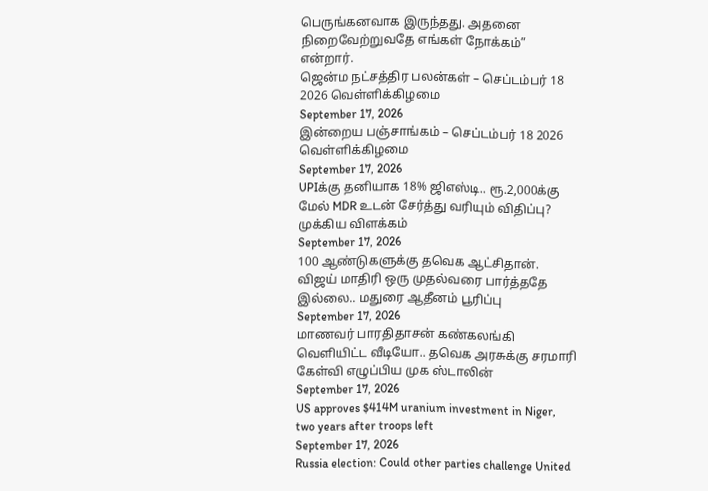பெருங்கனவாக இருந்தது. அதனை நிறைவேற்றுவதே எங்கள் நோக்கம்” என்றார்.
ஜென்ம நட்சத்திர பலன்கள் – செப்டம்பர் 18 2026 வெள்ளிக்கிழமை
September 17, 2026
இன்றைய பஞ்சாங்கம் – செப்டம்பர் 18 2026 வெள்ளிக்கிழமை
September 17, 2026
UPIக்கு தனியாக 18% ஜிஎஸ்டி.. ரூ.2,000க்கு மேல் MDR உடன் சேர்த்து வரியும் விதிப்பு? முக்கிய விளக்கம்
September 17, 2026
100 ஆண்டுகளுக்கு தவெக ஆட்சிதான். விஜய் மாதிரி ஒரு முதல்வரை பார்த்ததே இல்லை.. மதுரை ஆதீனம் பூரிப்பு
September 17, 2026
மாணவர் பாரதிதாசன் கண்கலங்கி வெளியிட்ட வீடியோ.. தவெக அரசுக்கு சரமாரி கேள்வி எழுப்பிய முக ஸ்டாலின்
September 17, 2026
US approves $414M uranium investment in Niger, two years after troops left
September 17, 2026
Russia election: Could other parties challenge United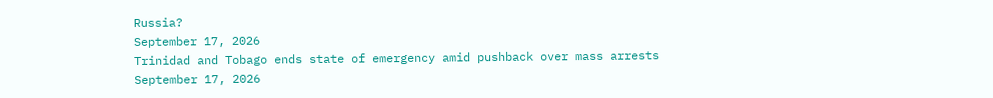Russia?
September 17, 2026
Trinidad and Tobago ends state of emergency amid pushback over mass arrests
September 17, 2026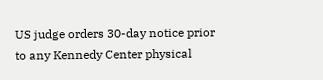US judge orders 30-day notice prior to any Kennedy Center physical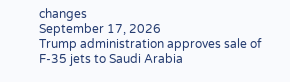changes
September 17, 2026
Trump administration approves sale of F-35 jets to Saudi Arabia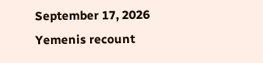September 17, 2026
Yemenis recount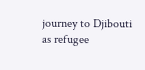journey to Djibouti as refugee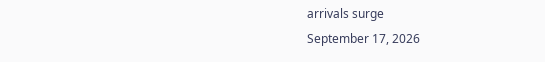arrivals surge
September 17, 2026